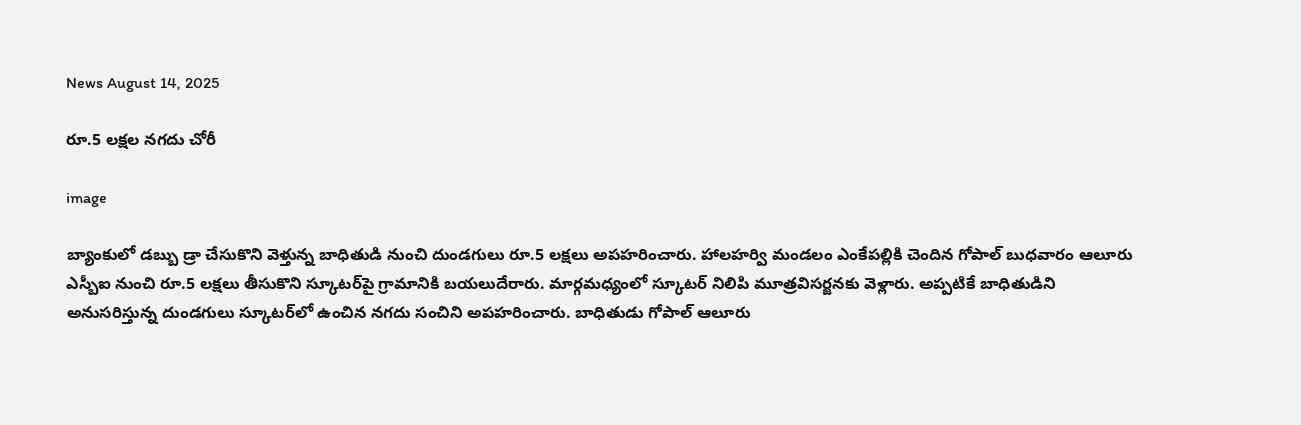News August 14, 2025

రూ.5 లక్షల నగదు చోరీ

image

బ్యాంకులో డబ్బు డ్రా చేసుకొని వెళ్తున్న బాధితుడి నుంచి దుండగులు రూ.5 లక్షలు అపహరించారు. హాలహర్వి మండలం ఎంకేపల్లికి చెందిన గోపాల్ బుధవారం ఆలూరు ఎస్బీఐ నుంచి రూ.5 లక్షలు తీసుకొని స్కూటర్‌పై గ్రామానికి బయలుదేరారు. మార్గమధ్యంలో స్కూటర్ నిలిపి మూత్రవిసర్జనకు వెళ్లారు. అప్పటికే బాధితుడిని అనుసరిస్తున్న దుండగులు స్కూటర్‌లో ఉంచిన నగదు సంచిని అపహరించారు. బాధితుడు గోపాల్ ఆలూరు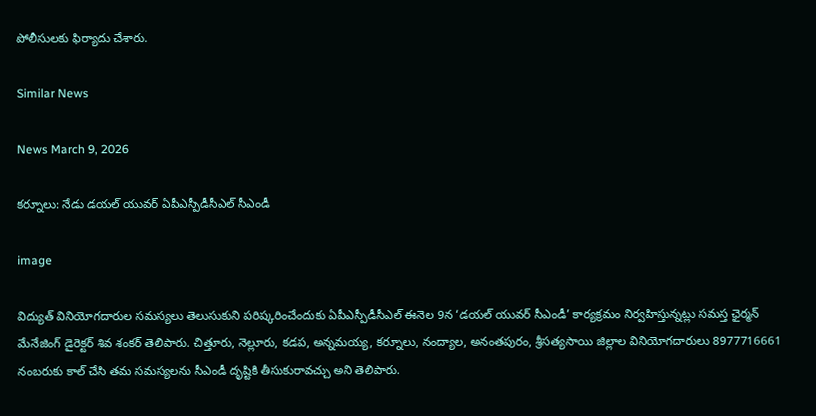పోలీసులకు ఫిర్యాదు చేశారు.

Similar News

News March 9, 2026

కర్నూలు: నేడు డయల్ యువర్ ఏపీఎస్పీడీసీఎల్ సీఎండీ

image

విద్యుత్ వినియోగదారుల సమస్యలు తెలుసుకుని పరిష్కరించేందుకు ఏపీఎస్పీడీసీఎల్ ఈనెల 9న ‘డయల్ యువర్ సీఎండీ’ కార్యక్రమం నిర్వహిస్తున్నట్లు సమస్త ఛైర్మన్ మేనేజింగ్ డైరెక్టర్ శివ శంకర్ తెలిపారు. చిత్తూరు, నెల్లూరు, కడప, అన్నమయ్య, కర్నూలు, నంద్యాల, అనంతపురం, శ్రీసత్యసాయి జిల్లాల వినియోగదారులు 8977716661 నంబరుకు కాల్ చేసి తమ సమస్యలను సీఎండీ దృష్టికి తీసుకురావచ్చు అని తెలిపారు.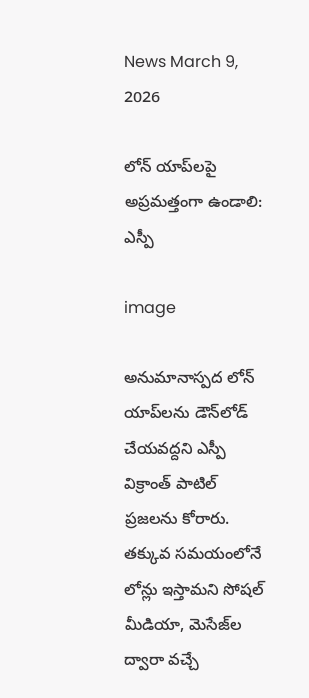News March 9, 2026

లోన్ యాప్‌లపై అప్రమత్తంగా ఉండాలి: ఎస్పీ

image

అనుమానాస్పద లోన్ యాప్‌లను డౌన్‌లోడ్ చేయవద్దని ఎస్పీ విక్రాంత్ పాటిల్ ప్రజలను కోరారు. తక్కువ సమయంలోనే లోన్లు ఇస్తామని సోషల్ మీడియా, మెసేజ్‌ల ద్వారా వచ్చే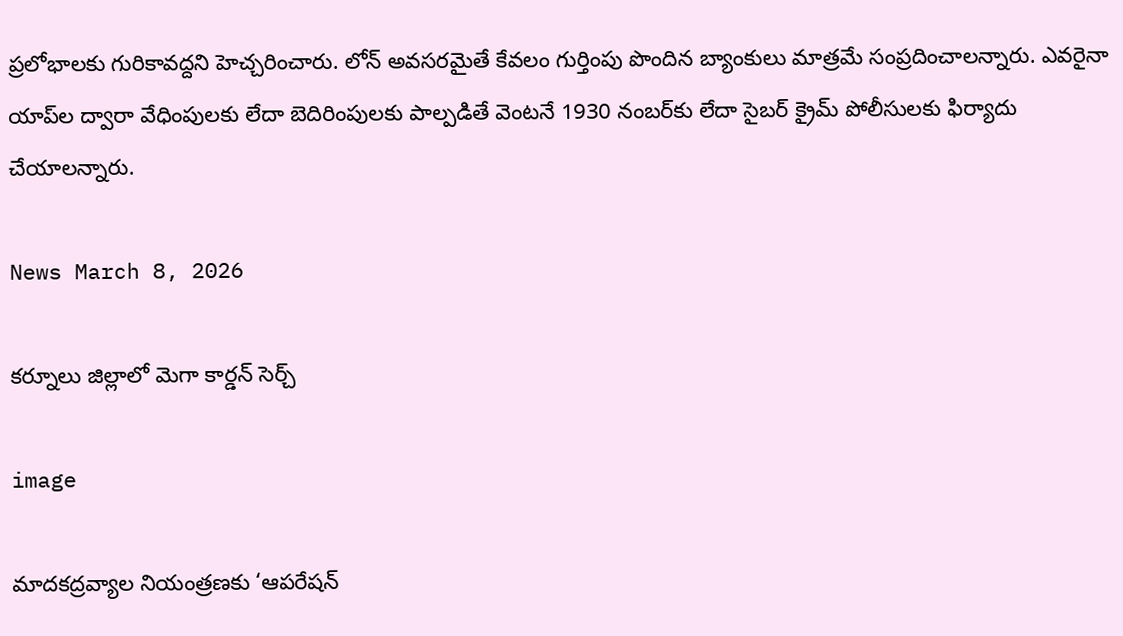ప్రలోభాలకు గురికావద్దని హెచ్చరించారు. లోన్ అవసరమైతే కేవలం గుర్తింపు పొందిన బ్యాంకులు మాత్రమే సంప్రదించాలన్నారు. ఎవరైనా యాప్‌ల ద్వారా వేధింపులకు లేదా బెదిరింపులకు పాల్పడితే వెంటనే 1930 నంబర్‌కు లేదా సైబర్ క్రైమ్ పోలీసులకు ఫిర్యాదు చేయాలన్నారు.

News March 8, 2026

కర్నూలు జిల్లాలో మెగా కార్డన్ సెర్చ్

image

మాదకద్రవ్యాల నియంత్రణకు ‘ఆపరేషన్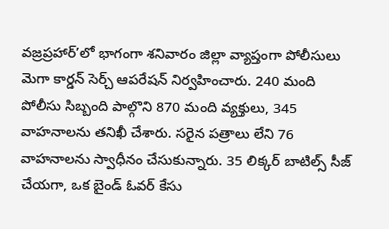వజ్రప్రహార్’లో భాగంగా శనివారం జిల్లా వ్యాప్తంగా పోలీసులు మెగా కార్డన్ సెర్చ్ ఆపరేషన్ నిర్వహించారు. 240 మంది పోలీసు సిబ్బంది పాల్గొని 870 మంది వ్యక్తులు, 345 వాహనాలను తనిఖీ చేశారు. సరైన పత్రాలు లేని 76 వాహనాలను స్వాధీనం చేసుకున్నారు. 35 లిక్కర్ బాటిల్స్ సీజ్ చేయగా, ఒక బైండ్ ఓవర్ కేసు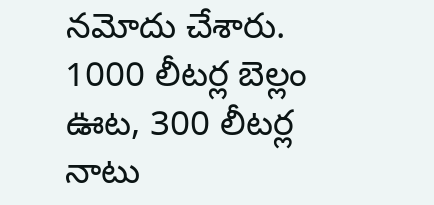నమోదు చేశారు. 1000 లీటర్ల బెల్లం ఊట, 300 లీటర్ల నాటు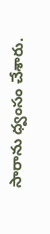సారాను ధ్వంసం చేశారు.